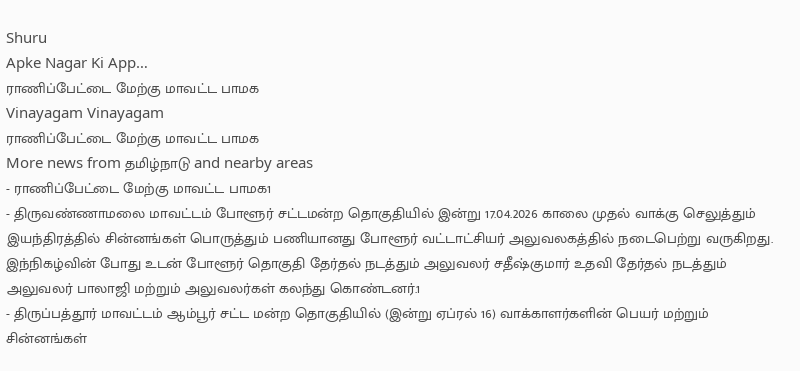Shuru
Apke Nagar Ki App…
ராணிப்பேட்டை மேற்கு மாவட்ட பாமக
Vinayagam Vinayagam
ராணிப்பேட்டை மேற்கு மாவட்ட பாமக
More news from தமிழ்நாடு and nearby areas
- ராணிப்பேட்டை மேற்கு மாவட்ட பாமக1
- திருவண்ணாமலை மாவட்டம் போளூர் சட்டமன்ற தொகுதியில் இன்று 17.04.2026 காலை முதல் வாக்கு செலுத்தும் இயந்திரத்தில் சின்னங்கள் பொருத்தும் பணியானது போளூர் வட்டாட்சியர் அலுவலகத்தில் நடைபெற்று வருகிறது. இந்நிகழ்வின் போது உடன் போளூர் தொகுதி தேர்தல் நடத்தும் அலுவலர் சதீஷ்குமார் உதவி தேர்தல் நடத்தும் அலுவலர் பாலாஜி மற்றும் அலுவலர்கள் கலந்து கொண்டனர்.1
- திருப்பத்தூர் மாவட்டம் ஆம்பூர் சட்ட மன்ற தொகுதியில் (இன்று ஏப்ரல் 16) வாக்காளர்களின் பெயர் மற்றும் சின்னங்கள்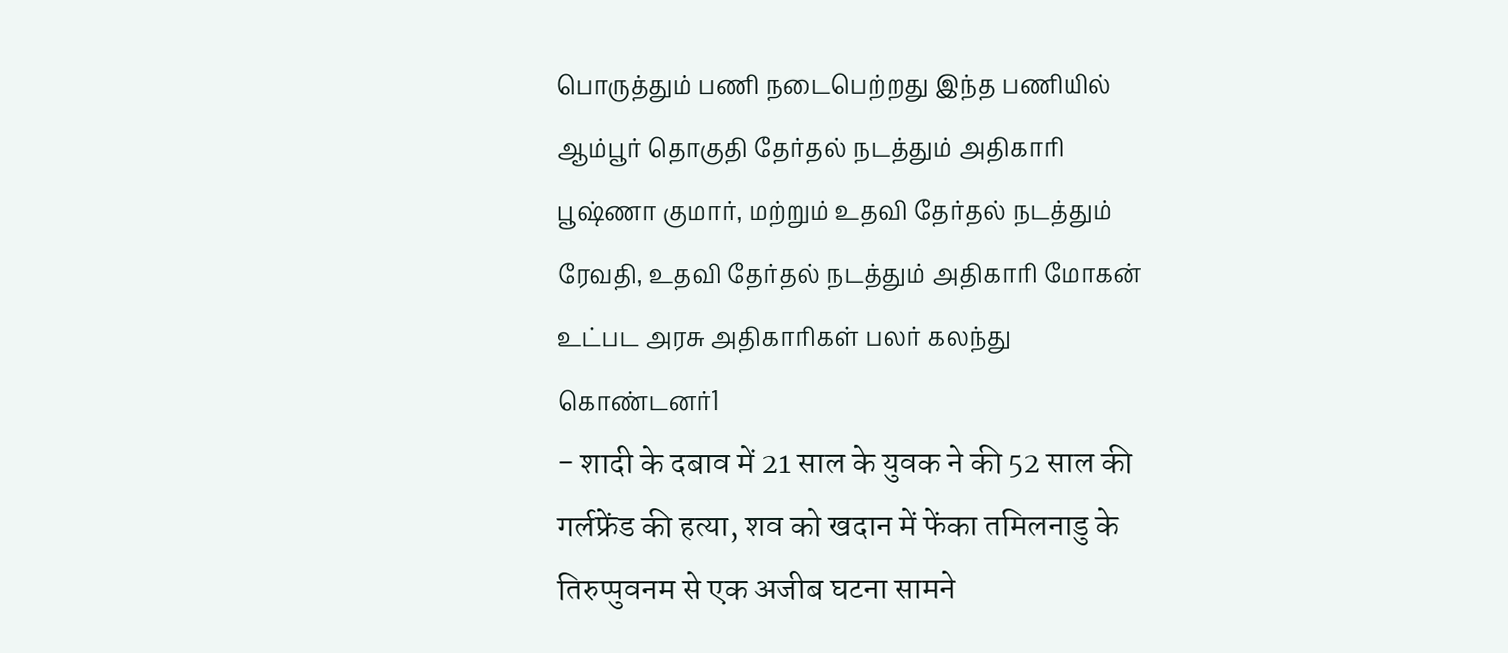பொருத்தும் பணி நடைபெற்றது இந்த பணியில் ஆம்பூர் தொகுதி தேர்தல் நடத்தும் அதிகாரி பூஷ்ணா குமார், மற்றும் உதவி தேர்தல் நடத்தும் ரேவதி, உதவி தேர்தல் நடத்தும் அதிகாரி மோகன் உட்பட அரசு அதிகாரிகள் பலர் கலந்து கொண்டனர்1
- शादी के दबाव में 21 साल के युवक ने की 52 साल की गर्लफ्रेंड की हत्या, शव को खदान में फेंका तमिलनाडु के तिरुप्पुवनम से एक अजीब घटना सामने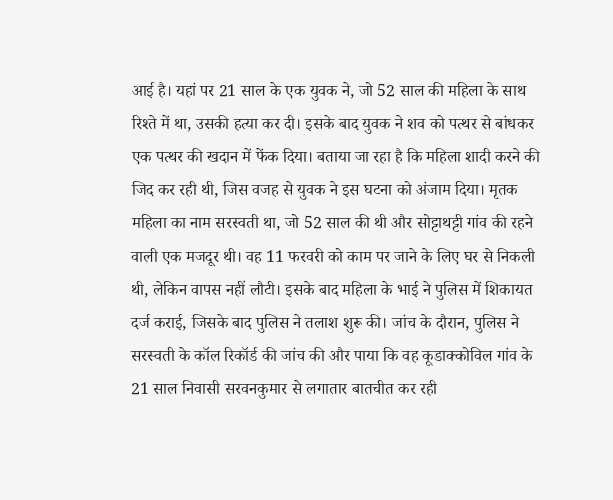आई है। यहां पर 21 साल के एक युवक ने, जो 52 साल की महिला के साथ रिश्ते में था, उसकी हत्या कर दी। इसके बाद युवक ने शव को पत्थर से बांधकर एक पत्थर की खदान में फेंक दिया। बताया जा रहा है कि महिला शादी करने की जिद कर रही थी, जिस वजह से युवक ने इस घटना को अंजाम दिया। मृतक महिला का नाम सरस्वती था, जो 52 साल की थी और सोट्टाथट्टी गांव की रहने वाली एक मजदूर थी। वह 11 फरवरी को काम पर जाने के लिए घर से निकली थी, लेकिन वापस नहीं लौटी। इसके बाद महिला के भाई ने पुलिस में शिकायत दर्ज कराई, जिसके बाद पुलिस ने तलाश शुरू की। जांच के दौरान, पुलिस ने सरस्वती के कॉल रिकॉर्ड की जांच की और पाया कि वह कूडाक्कोविल गांव के 21 साल निवासी सरवनकुमार से लगातार बातचीत कर रही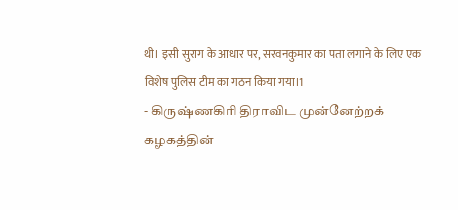थी। इसी सुराग के आधार पर, सरवनकुमार का पता लगाने के लिए एक विशेष पुलिस टीम का गठन किया गया।1
- கிருஷ்ணகிரி திராவிட முன்னேற்றக் கழகத்தின்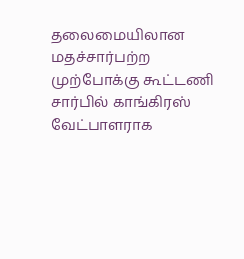தலைமையிலான மதச்சார்பற்ற முற்போக்கு கூட்டணி சார்பில் காங்கிரஸ் வேட்பாளராக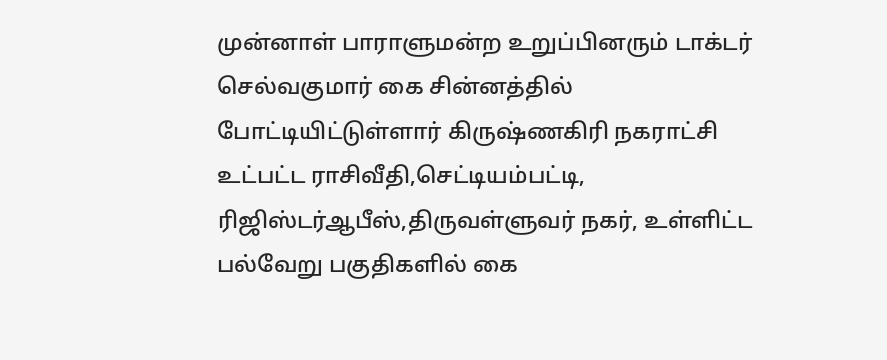முன்னாள் பாராளுமன்ற உறுப்பினரும் டாக்டர் செல்வகுமார் கை சின்னத்தில் போட்டியிட்டுள்ளார் கிருஷ்ணகிரி நகராட்சி உட்பட்ட ராசிவீதி,செட்டியம்பட்டி, ரிஜிஸ்டர்ஆபீஸ்,திருவள்ளுவர் நகர், உள்ளிட்ட பல்வேறு பகுதிகளில் கை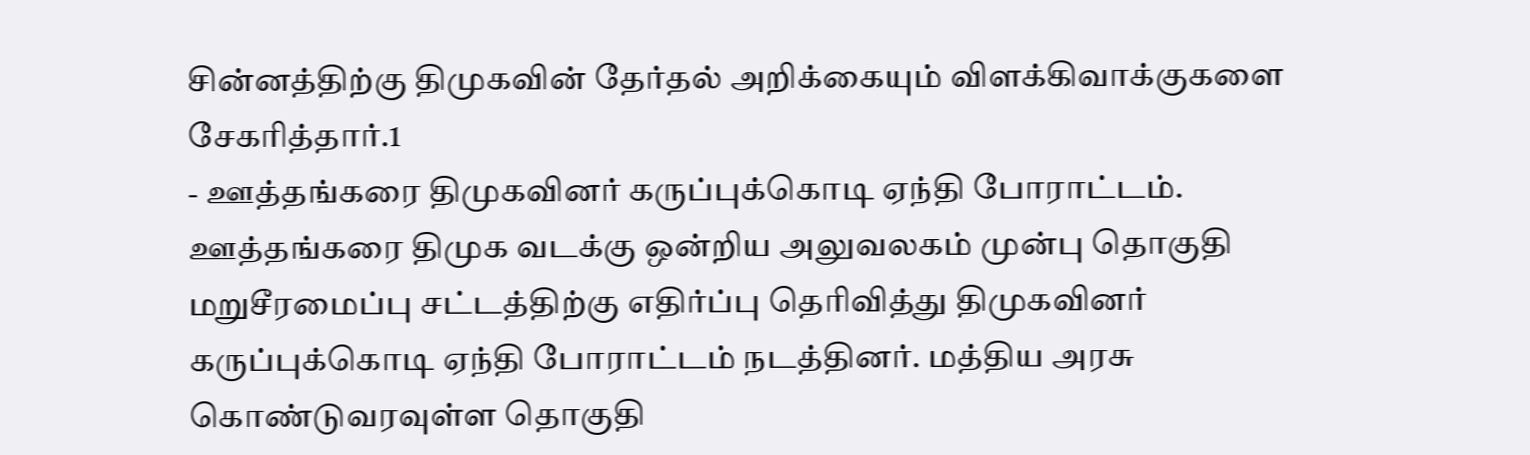சின்னத்திற்கு திமுகவின் தேர்தல் அறிக்கையும் விளக்கிவாக்குகளை சேகரித்தார்.1
- ஊத்தங்கரை திமுகவினர் கருப்புக்கொடி ஏந்தி போராட்டம். ஊத்தங்கரை திமுக வடக்கு ஒன்றிய அலுவலகம் முன்பு தொகுதி மறுசீரமைப்பு சட்டத்திற்கு எதிர்ப்பு தெரிவித்து திமுகவினர் கருப்புக்கொடி ஏந்தி போராட்டம் நடத்தினர். மத்திய அரசு கொண்டுவரவுள்ள தொகுதி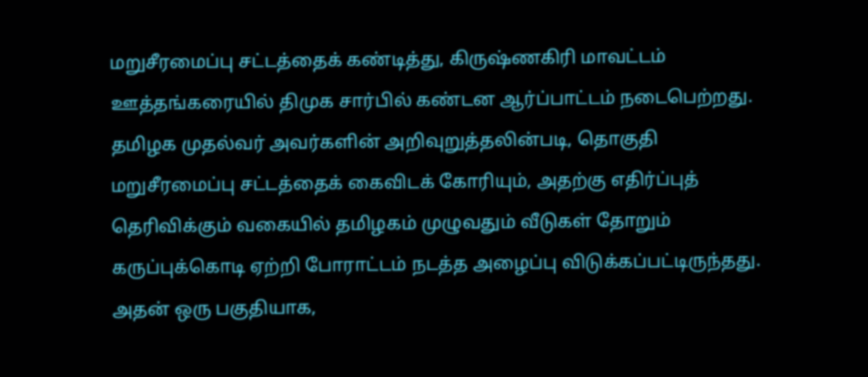மறுசீரமைப்பு சட்டத்தைக் கண்டித்து, கிருஷ்ணகிரி மாவட்டம் ஊத்தங்கரையில் திமுக சார்பில் கண்டன ஆர்ப்பாட்டம் நடைபெற்றது. தமிழக முதல்வர் அவர்களின் அறிவுறுத்தலின்படி, தொகுதி மறுசீரமைப்பு சட்டத்தைக் கைவிடக் கோரியும், அதற்கு எதிர்ப்புத் தெரிவிக்கும் வகையில் தமிழகம் முழுவதும் வீடுகள் தோறும் கருப்புக்கொடி ஏற்றி போராட்டம் நடத்த அழைப்பு விடுக்கப்பட்டிருந்தது. அதன் ஒரு பகுதியாக,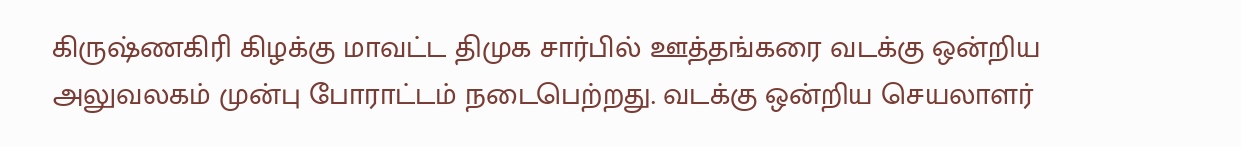கிருஷ்ணகிரி கிழக்கு மாவட்ட திமுக சார்பில் ஊத்தங்கரை வடக்கு ஒன்றிய அலுவலகம் முன்பு போராட்டம் நடைபெற்றது. வடக்கு ஒன்றிய செயலாளர்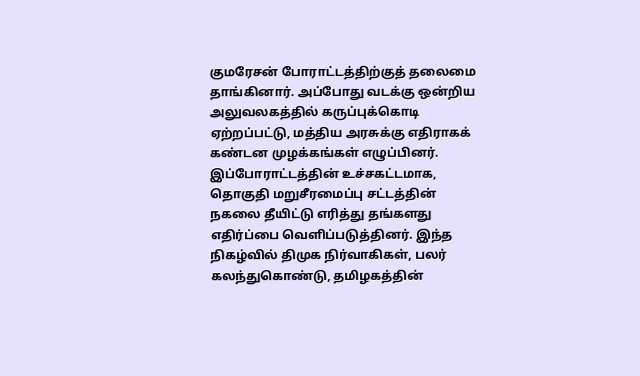குமரேசன் போராட்டத்திற்குத் தலைமை தாங்கினார். அப்போது வடக்கு ஒன்றிய அலுவலகத்தில் கருப்புக்கொடி ஏற்றப்பட்டு, மத்திய அரசுக்கு எதிராகக் கண்டன முழக்கங்கள் எழுப்பினர். இப்போராட்டத்தின் உச்சகட்டமாக, தொகுதி மறுசீரமைப்பு சட்டத்தின் நகலை தீயிட்டு எரித்து தங்களது எதிர்ப்பை வெளிப்படுத்தினர். இந்த நிகழ்வில் திமுக நிர்வாகிகள், பலர் கலந்துகொண்டு, தமிழகத்தின்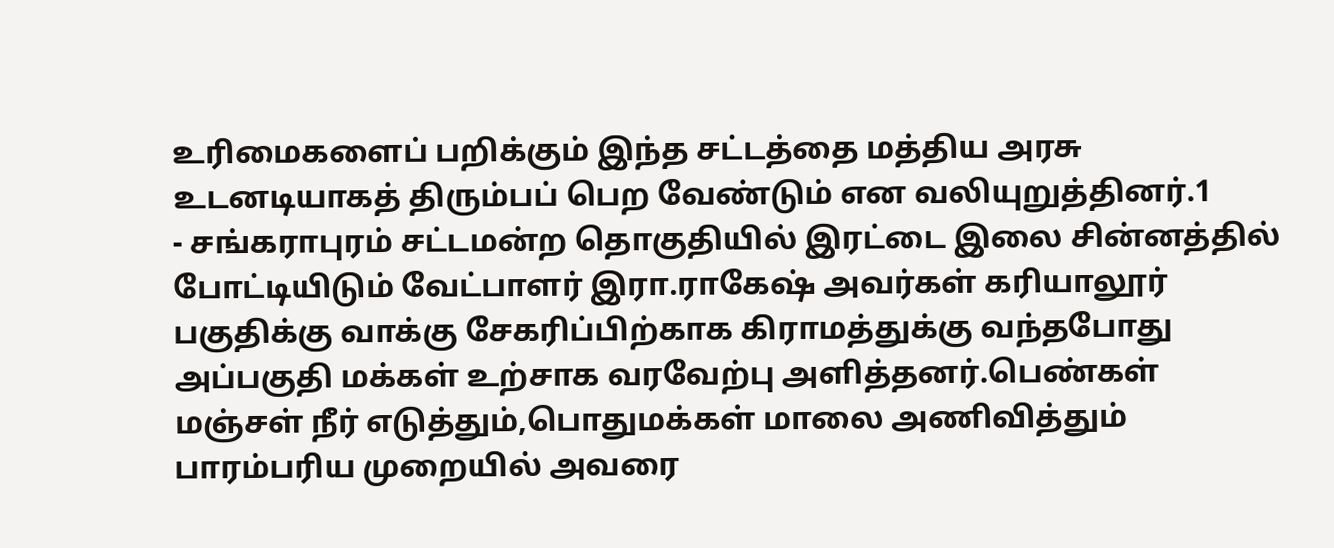உரிமைகளைப் பறிக்கும் இந்த சட்டத்தை மத்திய அரசு உடனடியாகத் திரும்பப் பெற வேண்டும் என வலியுறுத்தினர்.1
- சங்கராபுரம் சட்டமன்ற தொகுதியில் இரட்டை இலை சின்னத்தில் போட்டியிடும் வேட்பாளர் இரா.ராகேஷ் அவர்கள் கரியாலூர் பகுதிக்கு வாக்கு சேகரிப்பிற்காக கிராமத்துக்கு வந்தபோது அப்பகுதி மக்கள் உற்சாக வரவேற்பு அளித்தனர்.பெண்கள் மஞ்சள் நீர் எடுத்தும்,பொதுமக்கள் மாலை அணிவித்தும் பாரம்பரிய முறையில் அவரை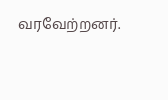வரவேற்றனர்.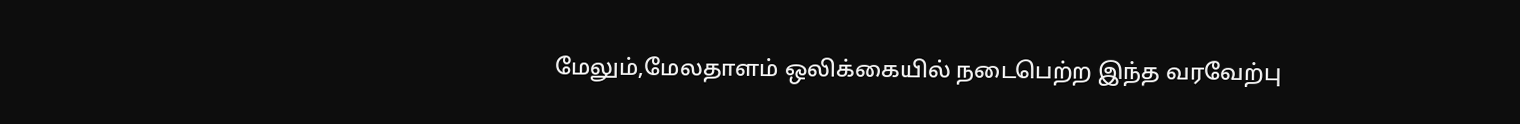மேலும்,மேலதாளம் ஒலிக்கையில் நடைபெற்ற இந்த வரவேற்பு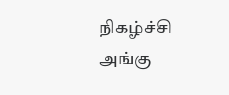நிகழ்ச்சி அங்கு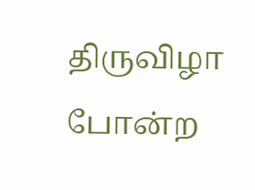திருவிழா போன்ற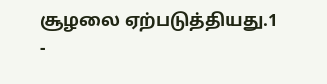சூழலை ஏற்படுத்தியது.1
-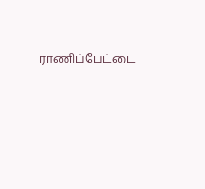ராணிப்பேட்டை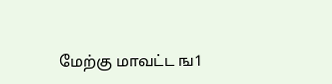மேற்கு மாவட்ட ங1